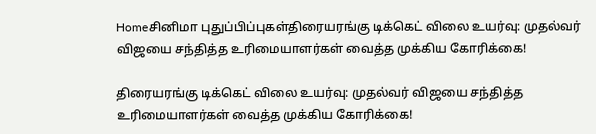Homeசினிமா புதுப்பிப்புகள்திரையரங்கு டிக்கெட் விலை உயர்வு: முதல்வர் விஜயை சந்தித்த உரிமையாளர்கள் வைத்த முக்கிய கோரிக்கை!

திரையரங்கு டிக்கெட் விலை உயர்வு: முதல்வர் விஜயை சந்தித்த உரிமையாளர்கள் வைத்த முக்கிய கோரிக்கை!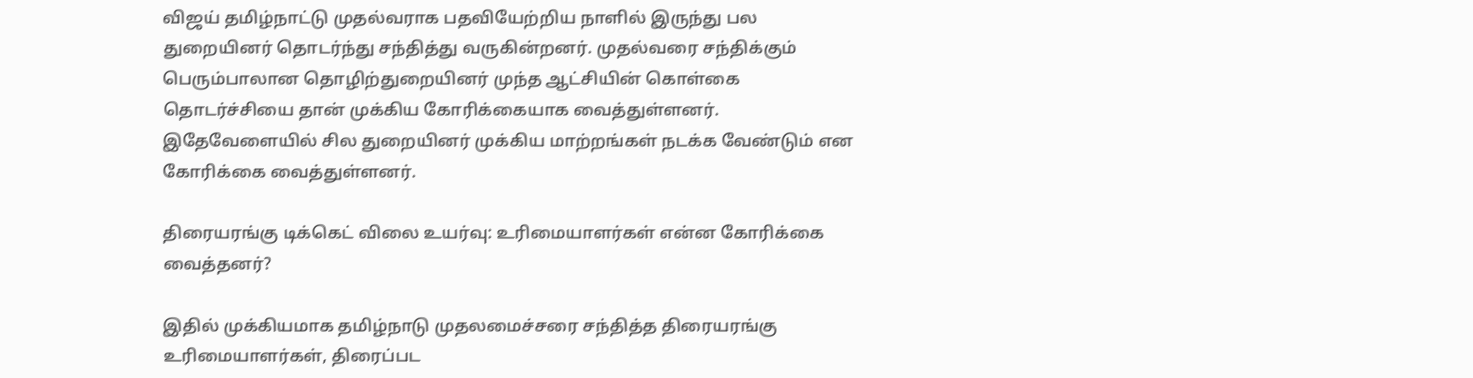விஜய் தமிழ்நாட்டு முதல்வராக பதவியேற்றிய நாளில் இருந்து பல துறையினர் தொடர்ந்து சந்தித்து வருகின்றனர். முதல்வரை சந்திக்கும் பெரும்பாலான தொழிற்துறையினர் முந்த ஆட்சியின் கொள்கை தொடர்ச்சியை தான் முக்கிய கோரிக்கையாக வைத்துள்ளனர். இதேவேளையில் சில துறையினர் முக்கிய மாற்றங்கள் நடக்க வேண்டும் என கோரிக்கை வைத்துள்ளனர்.

திரையரங்கு டிக்கெட் விலை உயர்வு: உரிமையாளர்கள் என்ன கோரிக்கை வைத்தனர்?

இதில் முக்கியமாக தமிழ்நாடு முதலமைச்சரை சந்தித்த திரையரங்கு உரிமையாளர்கள், திரைப்பட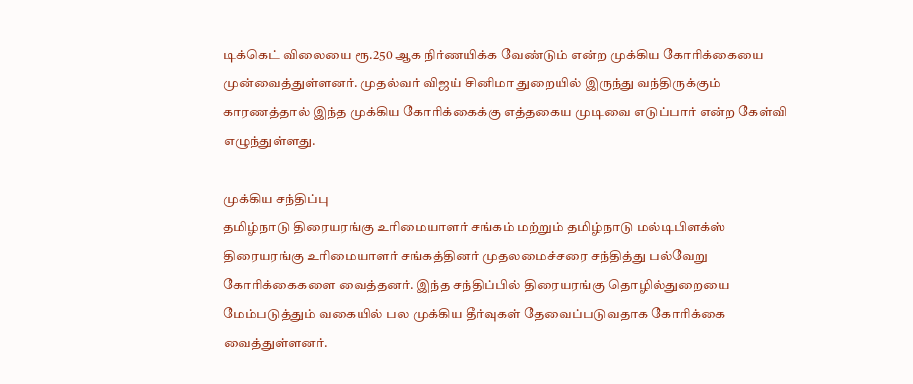டிக்கெட் விலையை ரூ.250 ஆக நிர்ணயிக்க வேண்டும் என்ற முக்கிய கோரிக்கையை முன்வைத்துள்ளனர். முதல்வர் விஜய் சினிமா துறையில் இருந்து வந்திருக்கும் காரணத்தால் இந்த முக்கிய கோரிக்கைக்கு எத்தகைய முடிவை எடுப்பார் என்ற கேள்வி எழுந்துள்ளது.

முக்கிய சந்திப்பு
தமிழ்நாடு திரையரங்கு உரிமையாளர் சங்கம் மற்றும் தமிழ்நாடு மல்டிபிளக்ஸ் திரையரங்கு உரிமையாளர் சங்கத்தினர் முதலமைச்சரை சந்தித்து பல்வேறு கோரிக்கைகளை வைத்தனர். இந்த சந்திப்பில் திரையரங்கு தொழில்துறையை மேம்படுத்தும் வகையில் பல முக்கிய தீர்வுகள் தேவைப்படுவதாக கோரிக்கை வைத்துள்ளனர்.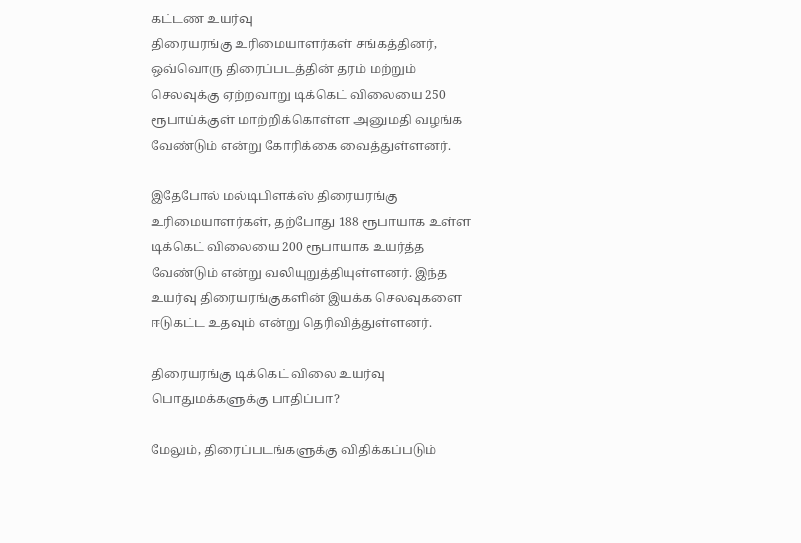கட்டண உயர்வு
திரையரங்கு உரிமையாளர்கள் சங்கத்தினர், ஒவ்வொரு திரைப்படத்தின் தரம் மற்றும் செலவுக்கு ஏற்றவாறு டிக்கெட் விலையை 250 ரூபாய்க்குள் மாற்றிக்கொள்ள அனுமதி வழங்க வேண்டும் என்று கோரிக்கை வைத்துள்ளனர்.

இதேபோல் மல்டிபிளக்ஸ் திரையரங்கு உரிமையாளர்கள், தற்போது 188 ரூபாயாக உள்ள டிக்கெட் விலையை 200 ரூபாயாக உயர்த்த வேண்டும் என்று வலியுறுத்தியுள்ளனர். இந்த உயர்வு திரையரங்குகளின் இயக்க செலவுகளை ஈடுகட்ட உதவும் என்று தெரிவித்துள்ளனர்.

திரையரங்கு டிக்கெட் விலை உயர்வு பொதுமக்களுக்கு பாதிப்பா?

மேலும், திரைப்படங்களுக்கு விதிக்கப்படும்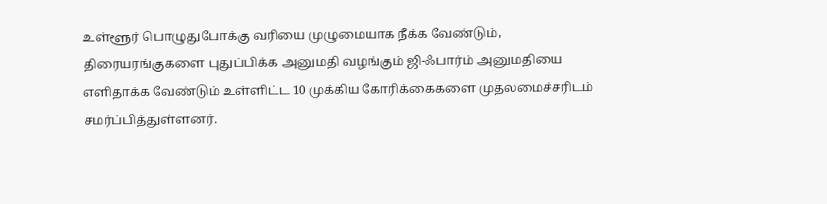உள்ளூர் பொழுதுபோக்கு வரியை முழுமையாக நீக்க வேண்டும், திரையரங்குகளை புதுப்பிக்க அனுமதி வழங்கும் ஜி-ஃபார்ம் அனுமதியை எளிதாக்க வேண்டும் உள்ளிட்ட 10 முக்கிய கோரிக்கைகளை முதலமைச்சரிடம் சமர்ப்பித்துள்ளனர்.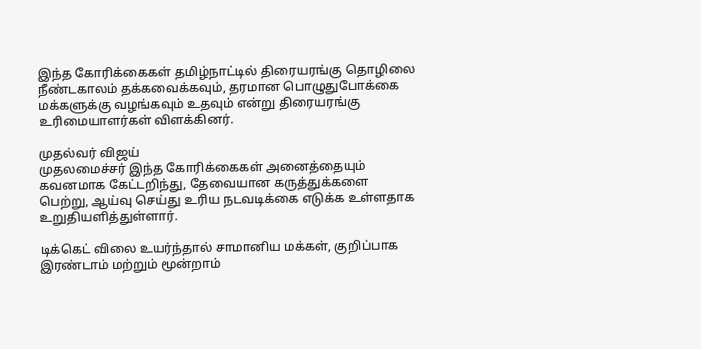இந்த கோரிக்கைகள் தமிழ்நாட்டில் திரையரங்கு தொழிலை நீண்டகாலம் தக்கவைக்கவும், தரமான பொழுதுபோக்கை மக்களுக்கு வழங்கவும் உதவும் என்று திரையரங்கு உரிமையாளர்கள் விளக்கினர்.

முதல்வர் விஜய்
முதலமைச்சர் இந்த கோரிக்கைகள் அனைத்தையும் கவனமாக கேட்டறிந்து, தேவையான கருத்துக்களை பெற்று, ஆய்வு செய்து உரிய நடவடிக்கை எடுக்க உள்ளதாக உறுதியளித்துள்ளார்.

டிக்கெட் விலை உயர்ந்தால் சாமானிய மக்கள், குறிப்பாக இரண்டாம் மற்றும் மூன்றாம்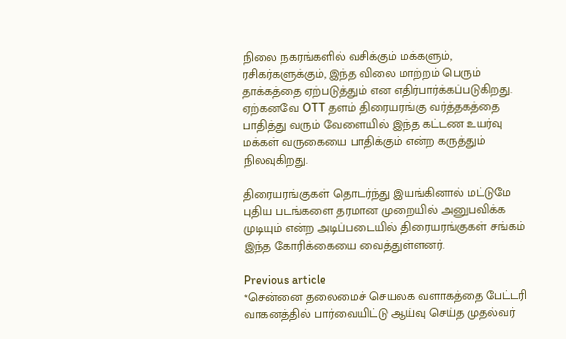நிலை நகரங்களில் வசிக்கும் மக்களும், ரசிகர்களுக்கும், இந்த விலை மாற்றம் பெரும் தாக்கத்தை ஏற்படுத்தும் என எதிர்பார்க்கப்படுகிறது. ஏற்கனவே OTT தளம் திரையரங்கு வர்த்தகத்தை பாதித்து வரும் வேளையில் இந்த கட்டண உயர்வு மக்கள் வருகையை பாதிக்கும் என்ற கருத்தும் நிலவுகிறது.

திரையரங்குகள் தொடர்ந்து இயங்கினால் மட்டுமே புதிய படங்களை தரமான முறையில் அனுபவிக்க முடியும் என்ற அடிப்படையில் திரையரங்குகள் சங்கம் இந்த கோரிக்கையை வைத்துள்ளனர்.

Previous article
*சென்னை தலைமைச் செயலக வளாகத்தை பேட்டரி வாகனத்தில் பார்வையிட்டு ஆய்வு செய்த முதல்வர்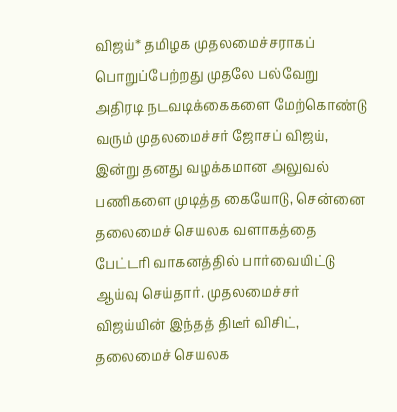விஜய்* தமிழக முதலமைச்சராகப் பொறுப்பேற்றது முதலே பல்வேறு அதிரடி நடவடிக்கைகளை மேற்கொண்டு வரும் முதலமைச்சர் ஜோசப் விஜய், இன்று தனது வழக்கமான அலுவல் பணிகளை முடித்த கையோடு, சென்னை தலைமைச் செயலக வளாகத்தை பேட்டரி வாகனத்தில் பார்வையிட்டு ஆய்வு செய்தார். முதலமைச்சர் விஜய்யின் இந்தத் திடீர் விசிட், தலைமைச் செயலக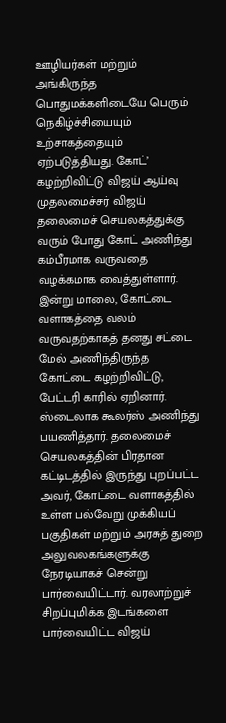ஊழியர்கள் மற்றும் அங்கிருந்த பொதுமக்களிடையே பெரும் நெகிழ்ச்சியையும் உற்சாகத்தையும் ஏற்படுத்தியது. கோட்’ கழற்றிவிட்டு விஜய் ஆய்வு முதலமைச்சர் விஜய் தலைமைச் செயலகத்துக்கு வரும் போது கோட் அணிந்து கம்பீரமாக வருவதை வழக்கமாக வைத்துள்ளார். இன்று மாலை, கோட்டை வளாகத்தை வலம் வருவதற்காகத் தனது சட்டை மேல் அணிந்திருந்த கோட்டை கழற்றிவிட்டு, பேட்டரி காரில் ஏறினார். ஸ்டைலாக கூலர்ஸ் அணிந்து பயணித்தார். தலைமைச் செயலகத்தின் பிரதான கட்டிடத்தில் இருந்து புறப்பட்ட அவர், கோட்டை வளாகத்தில் உள்ள பல்வேறு முக்கியப் பகுதிகள் மற்றும் அரசுத் துறை அலுவலகங்களுக்கு நேரடியாகச் சென்று பார்வையிட்டார். வரலாற்றுச் சிறப்புமிக்க இடங்களை பார்வையிட்ட விஜய்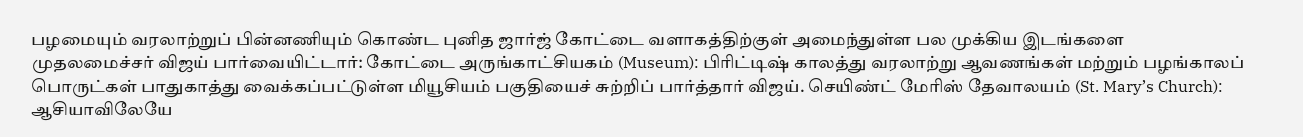பழமையும் வரலாற்றுப் பின்னணியும் கொண்ட புனித ஜார்ஜ் கோட்டை வளாகத்திற்குள் அமைந்துள்ள பல முக்கிய இடங்களை முதலமைச்சர் விஜய் பார்வையிட்டார்: கோட்டை அருங்காட்சியகம் (Museum): பிரிட்டிஷ் காலத்து வரலாற்று ஆவணங்கள் மற்றும் பழங்காலப் பொருட்கள் பாதுகாத்து வைக்கப்பட்டுள்ள மியூசியம் பகுதியைச் சுற்றிப் பார்த்தார் விஜய். செயிண்ட் மேரிஸ் தேவாலயம் (St. Mary’s Church): ஆசியாவிலேயே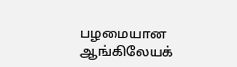பழமையான ஆங்கிலேயக்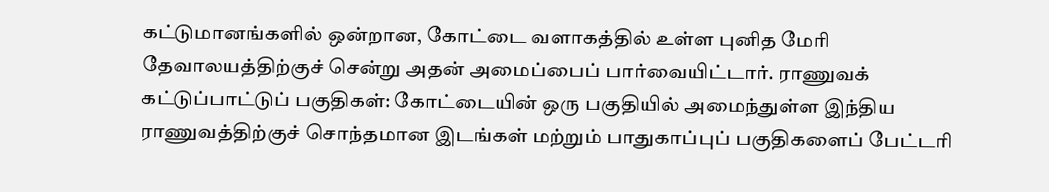கட்டுமானங்களில் ஒன்றான, கோட்டை வளாகத்தில் உள்ள புனித மேரி தேவாலயத்திற்குச் சென்று அதன் அமைப்பைப் பார்வையிட்டார். ராணுவக் கட்டுப்பாட்டுப் பகுதிகள்: கோட்டையின் ஒரு பகுதியில் அமைந்துள்ள இந்திய ராணுவத்திற்குச் சொந்தமான இடங்கள் மற்றும் பாதுகாப்புப் பகுதிகளைப் பேட்டரி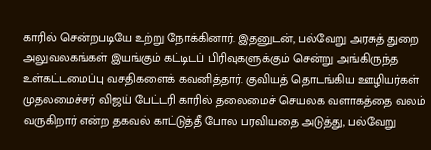காரில் சென்றபடியே உற்று நோக்கினார். இதனுடன், பல்வேறு அரசுத் துறை அலுவலகங்கள் இயங்கும் கட்டிடப் பிரிவுகளுக்கும் சென்று அங்கிருந்த உள்கட்டமைப்பு வசதிகளைக் கவனித்தார். குவியத் தொடங்கிய ஊழியர்கள் முதலமைச்சர் விஜய் பேட்டரி காரில் தலைமைச் செயலக வளாகத்தை வலம் வருகிறார் என்ற தகவல் காட்டுத்தீ போல பரவியதை அடுத்து, பல்வேறு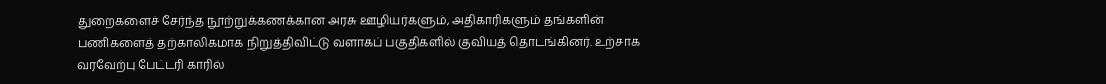துறைகளைச் சேர்ந்த நூற்றுக்கணக்கான அரசு ஊழியர்களும், அதிகாரிகளும் தங்களின் பணிகளைத் தற்காலிகமாக நிறுத்திவிட்டு வளாகப் பகுதிகளில் குவியத் தொடங்கினர். உற்சாக வரவேற்பு பேட்டரி காரில்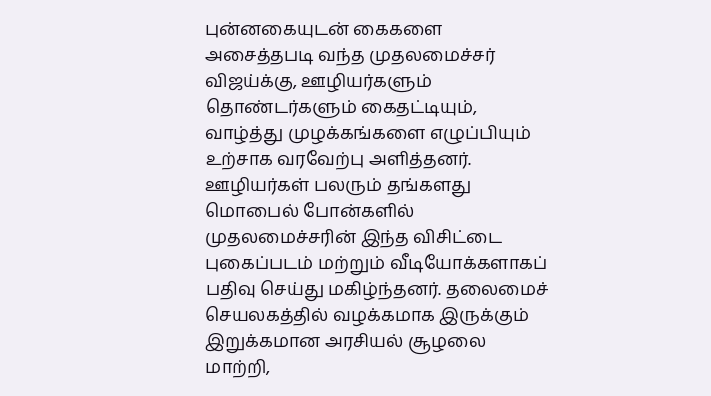புன்னகையுடன் கைகளை அசைத்தபடி வந்த முதலமைச்சர் விஜய்க்கு, ஊழியர்களும் தொண்டர்களும் கைதட்டியும், வாழ்த்து முழக்கங்களை எழுப்பியும் உற்சாக வரவேற்பு அளித்தனர். ஊழியர்கள் பலரும் தங்களது மொபைல் போன்களில் முதலமைச்சரின் இந்த விசிட்டை புகைப்படம் மற்றும் வீடியோக்களாகப் பதிவு செய்து மகிழ்ந்தனர். தலைமைச் செயலகத்தில் வழக்கமாக இருக்கும் இறுக்கமான அரசியல் சூழலை மாற்றி,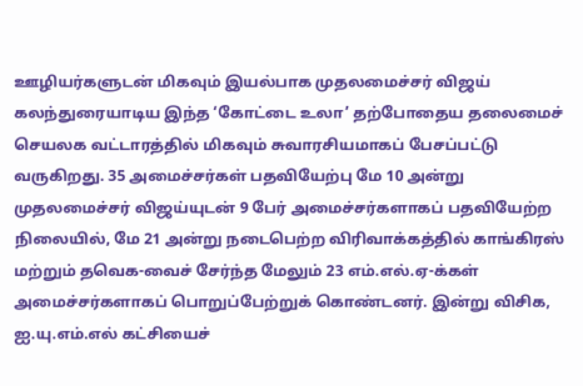ஊழியர்களுடன் மிகவும் இயல்பாக முதலமைச்சர் விஜய் கலந்துரையாடிய இந்த ‘கோட்டை உலா’ தற்போதைய தலைமைச் செயலக வட்டாரத்தில் மிகவும் சுவாரசியமாகப் பேசப்பட்டு வருகிறது. 35 அமைச்சர்கள் பதவியேற்பு மே 10 அன்று முதலமைச்சர் விஜய்யுடன் 9 பேர் அமைச்சர்களாகப் பதவியேற்ற நிலையில், மே 21 அன்று நடைபெற்ற விரிவாக்கத்தில் காங்கிரஸ் மற்றும் தவெக-வைச் சேர்ந்த மேலும் 23 எம்.எல்.ஏ-க்கள் அமைச்சர்களாகப் பொறுப்பேற்றுக் கொண்டனர். இன்று விசிக, ஐ.யு.எம்.எல் கட்சியைச்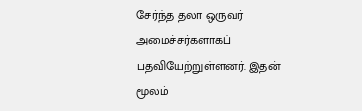சேர்ந்த தலா ஒருவர் அமைச்சர்களாகப் பதவியேற்றுள்ளனர். இதன் மூலம்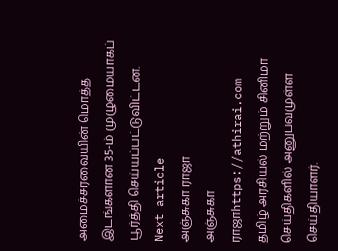அமைச்சரவையின் மொத்த இடங்களான 35-ம் முழுமையாகப் பூர்த்தி செய்யப்பட்டுவிட்டன.
Next article
அஞ்சுகா ராஜா
அஞ்சுகா ராஜாhttps://athirai.com
தமிழ் அரசியல் மற்றும் சினிமா செய்திகளில் அனுபவமுள்ள செய்தியாளர்.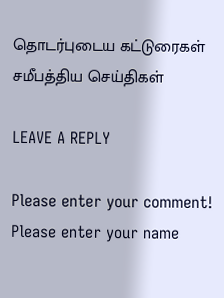தொடர்புடைய கட்டுரைகள்
சமீபத்திய செய்திகள்

LEAVE A REPLY

Please enter your comment!
Please enter your name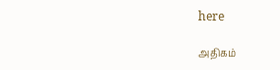here

அதிகம்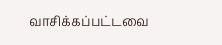வாசிக்கப்பட்டவை